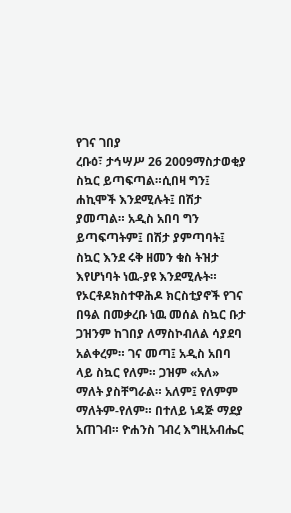የገና ገበያ
ረቡዕ፣ ታኅሣሥ 26 2009ማስታወቂያ
ስኳር ይጣፍጣል።ሲበዛ ግን፤ ሐኪሞች እንደሚሉት፤ በሽታ ያመጣል። አዲስ አበባ ግን ይጣፍጣትም፤ በሽታ ያምጣባት፤ ስኳር እንደ ሩቅ ዘመን ቁስ ትዝታ እየሆነባት ነዉ-ያዩ እንደሚሉት። የኦርቶዶክስተዋሕዶ ክርስቲያኖች የገና በዓል በመቃረቡ ነዉ መሰል ስኳር ቡታ ጋዝንም ከገበያ ለማስኮብለል ሳያደባ አልቀረም። ገና መጣ፤ አዲስ አበባ ላይ ስኳር የለም። ጋዝም «አለ» ማለት ያስቸግራል። አለም፤ የለምም ማለትም-የለም። በተለይ ነዳጅ ማደያ አጠገብ። ዮሐንስ ገብረ እግዚአብሔር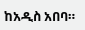ከአዲስ አበባ።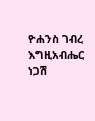ዮሐንስ ገብረ እግዚአብሔር
ነጋሽ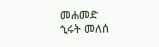መሐመድ
ኂሩት መለሰ